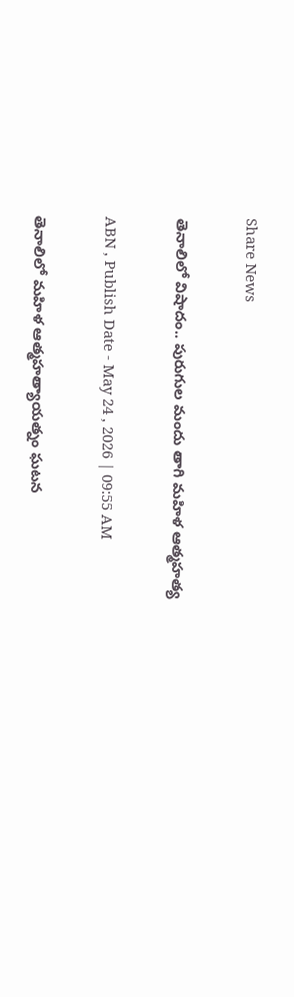Share News

తెనాలిలో విషాదం.. పురుగుల మందు తాగి మహిళ ఆత్మహత్య

ABN , Publish Date - May 24 , 2026 | 09:55 AM

తెనాలిలో మహిళ ఆత్మహత్యాయత్నం ఘటన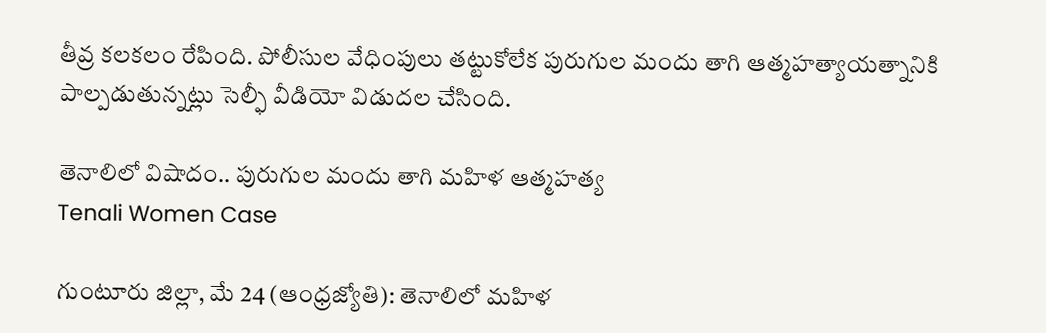తీవ్ర కలకలం రేపింది. పోలీసుల వేధింపులు తట్టుకోలేక పురుగుల మందు తాగి ఆత్మహత్యాయత్నానికి పాల్పడుతున్నట్లు సెల్ఫీ వీడియో విడుదల చేసింది.

తెనాలిలో విషాదం.. పురుగుల మందు తాగి మహిళ ఆత్మహత్య
Tenali Women Case

గుంటూరు జిల్లా, మే 24 (ఆంధ్రజ్యోతి): తెనాలిలో మహిళ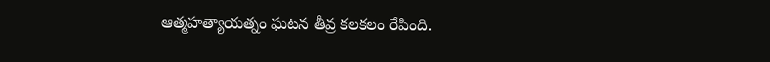ఆత్మహత్యాయత్నం ఘటన తీవ్ర కలకలం రేపింది.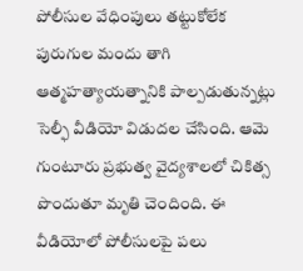పోలీసుల వేధింపులు తట్టుకోలేక పురుగుల మందు తాగి ఆత్మహత్యాయత్నానికి పాల్పడుతున్నట్లు సెల్ఫీ వీడియో విడుదల చేసింది. ఆమె గుంటూరు ప్రభుత్వ వైద్యశాలలో చికిత్స పొందుతూ మృతి చెందింది. ఈ వీడియోలో పోలీసులపై పలు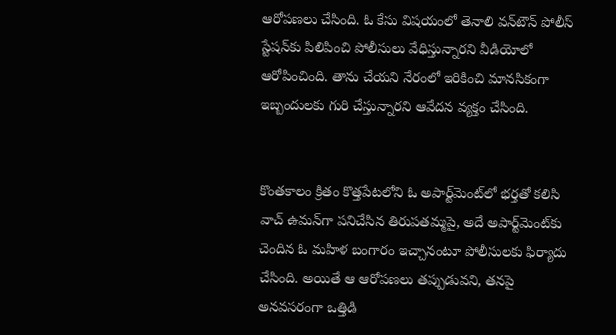ఆరోపణలు చేసింది. ఓ కేసు విషయంలో తెనాలి వన్‌టౌన్ పోలీస్ స్టేషన్‌కు పిలిపించి పోలీసులు వేధిస్తున్నారని వీడియోలో ఆరోపించింది. తాను చేయని నేరంలో ఇరికించి మానసికంగా ఇబ్బందులకు గురి చేస్తున్నారని ఆవేదన వ్యక్తం చేసింది.


కొంతకాలం క్రితం కొత్తపేటలోని ఓ అపార్ట్‌మెంట్‌లో భర్తతో కలిసి వాచ్‌ ఉమన్‌గా పనిచేసిన తిరుపతమ్మపై, అదే అపార్ట్‌మెంట్‌కు చెందిన ఓ మహిళ బంగారం ఇచ్చానంటూ పోలీసులకు ఫిర్యాదు చేసింది. అయితే ఆ ఆరోపణలు తప్పుడు‌వని, తనపై అనవసరంగా ఒత్తిడి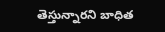తెస్తున్నారని బాధిత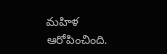మహిళ ఆరోపించింది.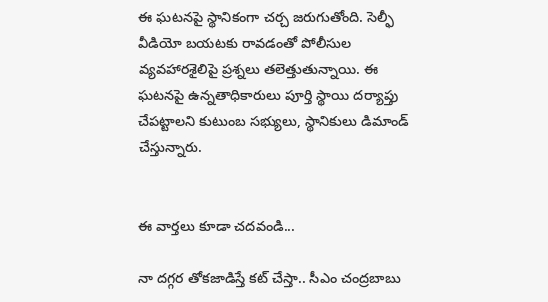ఈ ఘటనపై స్థానికంగా చర్చ జరుగుతోంది. సెల్ఫీ వీడియో బయటకు రావడంతో పోలీసుల వ్యవహారశైలిపై ప్రశ్నలు తలెత్తుతున్నాయి. ఈ ఘటనపై ఉన్నతాధికారులు పూర్తి స్థాయి దర్యాప్తు చేపట్టాలని కుటుంబ సభ్యులు, స్థానికులు డిమాండ్ చేస్తున్నారు.


ఈ వార్తలు కూడా చదవండి...

నా దగ్గర తోకజాడిస్తే కట్ చేస్తా.. సీఎం చంద్రబాబు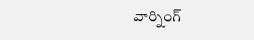వార్నింగ్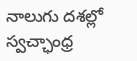నాలుగు దశల్లో స్వచ్ఛాంధ్ర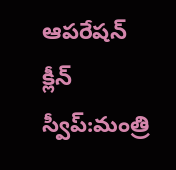ఆపరేషన్ క్లీన్ స్వీప్:మంత్రి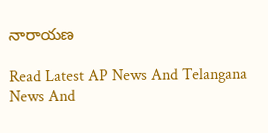నారాయణ

Read Latest AP News And Telangana News And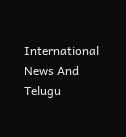International News And Telugu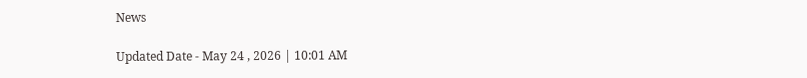News

Updated Date - May 24 , 2026 | 10:01 AM